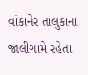વાંકાનેર તાલુકાના જાલીગામે રહેતા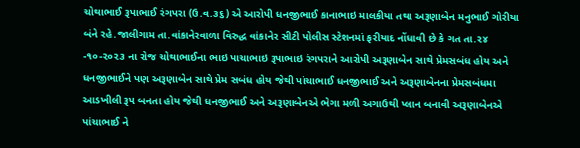ચોથાભાઈ રૂપાભાઈ રંગપરા (ઉ.વ.૩૬) એ આરોપી ધનજીભાઈ કાનાભાઇ માલકીયા તથા અરૂણાબેન મનુભાઈ ગોરીયા બંને રહે.જાલીગામ તા.વાંકાનેરવાળા વિરુદ્ધ વાંકાનેર સીટી પોલીસ સ્ટેશનમાં ફરીયાદ નોંધાવી છે કે ગત તા.૨૪ -૧૦-૨૦૨૩ ના રોજ ચોથાભાઈના ભાઇ પાચાભાઇ રૂપાભાઇ રંગપરાને આરોપી અરૂણાબેન સાથે પ્રેમસબંધ હોય અને ધનજીભાઈને પણ અરૂણાબેન સાથે પ્રેમ સબંધ હોય જેથી પાંચાભાઈ ધનજીભાઈ અને અરૂણાબેનના પ્રેમસબંધમા આડખીલી રૂપ બનતા હોય જેથી ધનજીભાઈ અને અરૂણાબેનએ ભેગા મળી અગાઉથી પ્લાન બનાવી અરૂણાબેનએ પાંચાભાઈ ને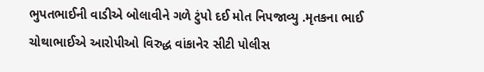ભુપતભાઈની વાડીએ બોલાવીને ગળે ટુંપો દઈ મોત નિપજાવ્યુ .મૃતકના ભાઈ ચોથાભાઈએ આરોપીઓ વિરુદ્ધ વાંકાનેર સીટી પોલીસ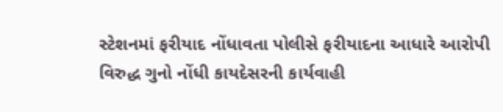સ્ટેશનમાં ફરીયાદ નોંધાવતા પોલીસે ફરીયાદના આધારે આરોપી વિરુદ્ધ ગુનો નોંધી કાયદેસરની કાર્યવાહી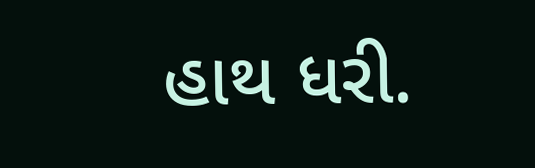હાથ ધરી.